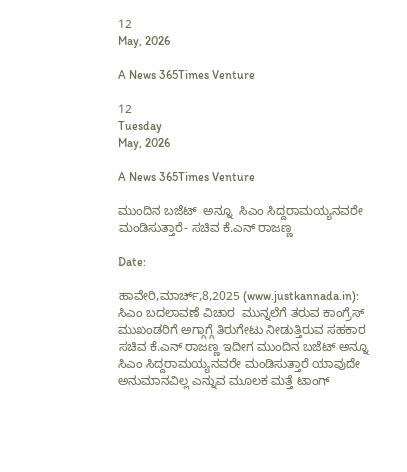12
May, 2026

A News 365Times Venture

12
Tuesday
May, 2026

A News 365Times Venture

ಮುಂದಿನ ಬಜೆಟ್  ಅನ್ನೂ  ಸಿಎಂ ಸಿದ್ದರಾಮಯ್ಯನವರೇ ಮಂಡಿಸುತ್ತಾರೆ- ಸಚಿವ ಕೆ.ಎನ್ ರಾಜಣ್ಣ

Date:

ಹಾವೇರಿ,ಮಾರ್ಚ್,8,2025 (www.justkannada.in): ಸಿಎಂ ಬದಲಾವಣೆ ವಿಚಾರ  ಮುನ್ನಲೆಗೆ ತರುವ ಕಾಂಗ್ರೆಸ್ ಮುಖಂಡರಿಗೆ ಅಗ್ಗಾಗ್ಗೆ ತಿರುಗೇಟು ನೀಡುತ್ತಿರುವ ಸಹಕಾರ ಸಚಿವ ಕೆ.ಎನ್ ರಾಜಣ್ಣ ಇದೀಗ ಮುಂದಿನ ಬಜೆಟ್ ಅನ್ನೂ ಸಿಎಂ ಸಿದ್ದರಾಮಯ್ಯನವರೇ ಮಂಡಿಸುತ್ತಾರೆ ಯಾವುದೇ ಅನುಮಾನವಿಲ್ಲ ಎನ್ನುವ ಮೂಲಕ ಮತ್ತೆ ಟಾಂಗ್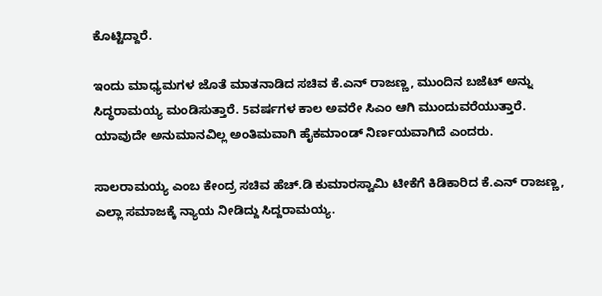ಕೊಟ್ಟಿದ್ದಾರೆ.

ಇಂದು ಮಾಧ್ಯಮಗಳ ಜೊತೆ ಮಾತನಾಡಿದ ಸಚಿವ ಕೆ.ಎನ್ ರಾಜಣ್ಣ, ಮುಂದಿನ ಬಜೆಟ್ ಅನ್ನು ಸಿದ್ಧರಾಮಯ್ಯ ಮಂಡಿಸುತ್ತಾರೆ. 5ವರ್ಷಗಳ ಕಾಲ ಅವರೇ ಸಿಎಂ ಆಗಿ ಮುಂದುವರೆಯುತ್ತಾರೆ. ಯಾವುದೇ ಅನುಮಾನವಿಲ್ಲ ಅಂತಿಮವಾಗಿ ಹೈಕಮಾಂಡ್ ನಿರ್ಣಯವಾಗಿದೆ ಎಂದರು.

ಸಾಲರಾಮಯ್ಯ ಎಂಬ ಕೇಂದ್ರ ಸಚಿವ ಹೆಚ್.ಡಿ ಕುಮಾರಸ್ವಾಮಿ ಟೀಕೆಗೆ ಕಿಡಿಕಾರಿದ ಕೆ.ಎನ್ ರಾಜಣ್ಣ,  ಎಲ್ಲಾ ಸಮಾಜಕ್ಕೆ ನ್ಯಾಯ ನೀಡಿದ್ದು ಸಿದ್ದರಾಮಯ್ಯ.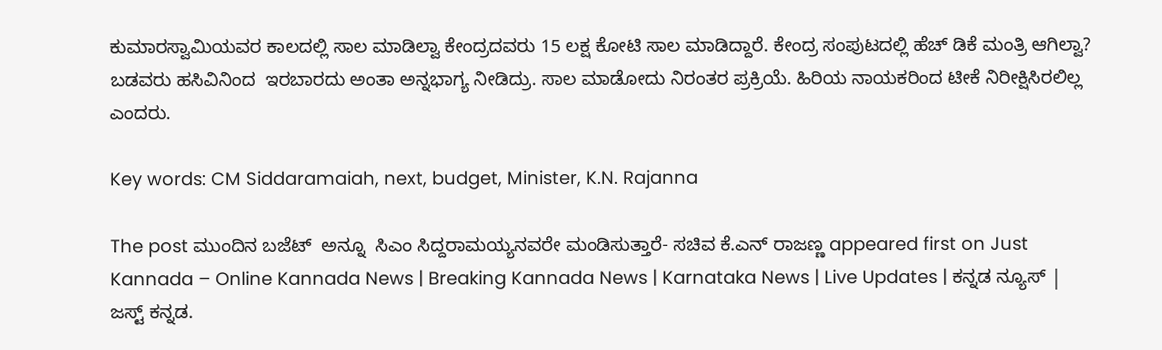ಕುಮಾರಸ್ವಾಮಿಯವರ ಕಾಲದಲ್ಲಿ ಸಾಲ ಮಾಡಿಲ್ವಾ ಕೇಂದ್ರದವರು 15 ಲಕ್ಷ ಕೋಟಿ ಸಾಲ ಮಾಡಿದ್ದಾರೆ. ಕೇಂದ್ರ ಸಂಪುಟದಲ್ಲಿ ಹೆಚ್ ಡಿಕೆ ಮಂತ್ರಿ ಆಗಿಲ್ವಾ? ಬಡವರು ಹಸಿವಿನಿಂದ  ಇರಬಾರದು ಅಂತಾ ಅನ್ನಭಾಗ್ಯ ನೀಡಿದ್ರು. ಸಾಲ ಮಾಡೋದು ನಿರಂತರ ಪ್ರಕ್ರಿಯೆ. ಹಿರಿಯ ನಾಯಕರಿಂದ ಟೀಕೆ ನಿರೀಕ್ಷಿಸಿರಲಿಲ್ಲ  ಎಂದರು.

Key words: CM Siddaramaiah, next, budget, Minister, K.N. Rajanna

The post ಮುಂದಿನ ಬಜೆಟ್  ಅನ್ನೂ  ಸಿಎಂ ಸಿದ್ದರಾಮಯ್ಯನವರೇ ಮಂಡಿಸುತ್ತಾರೆ- ಸಚಿವ ಕೆ.ಎನ್ ರಾಜಣ್ಣ appeared first on Just Kannada – Online Kannada News | Breaking Kannada News | Karnataka News | Live Updates | ಕನ್ನಡ ನ್ಯೂಸ್ | ಜಸ್ಟ್ ಕನ್ನಡ.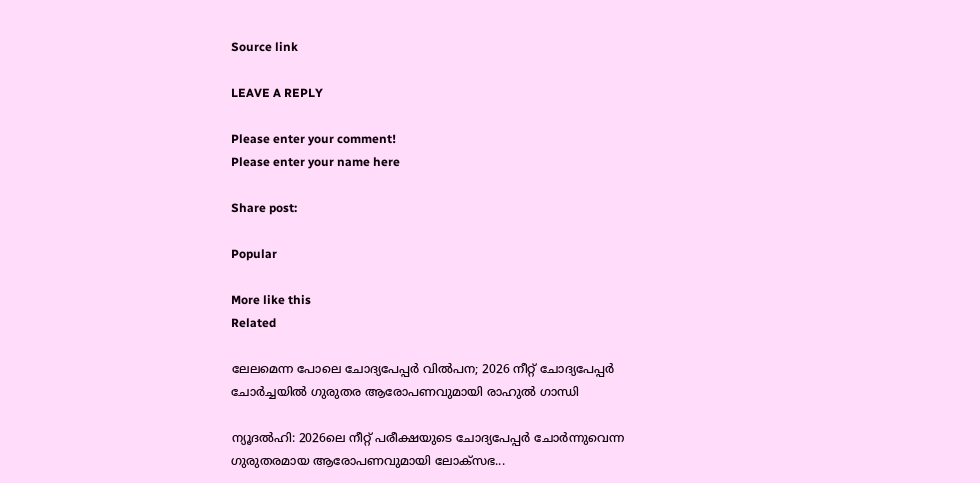Source link

LEAVE A REPLY

Please enter your comment!
Please enter your name here

Share post:

Popular

More like this
Related

ലേലമെന്ന പോലെ ചോദ്യപേപ്പർ വിൽപന; 2026 നീറ്റ് ചോദ്യപേപ്പർ ചോർച്ചയിൽ ഗുരുതര ആരോപണവുമായി രാഹുൽ ഗാന്ധി

ന്യൂദൽഹി: 2026ലെ നീറ്റ് പരീക്ഷയുടെ ചോദ്യപേപ്പർ ചോർന്നുവെന്ന ഗുരുതരമായ ആരോപണവുമായി ലോക്‌സഭ...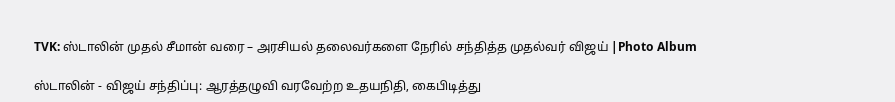TVK: ஸ்டாலின் முதல் சீமான் வரை – அரசியல் தலைவர்களை நேரில் சந்தித்த முதல்வர் விஜய் |Photo Album

ஸ்டாலின் - விஜய் சந்திப்பு: ஆரத்தழுவி வரவேற்ற உதயநிதி, கைபிடித்து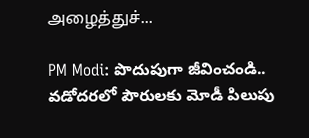அழைத்துச்...

PM Modi: పొదుపుగా జీవించండి.. వడోదరలో పౌరులకు మోడీ పిలుపు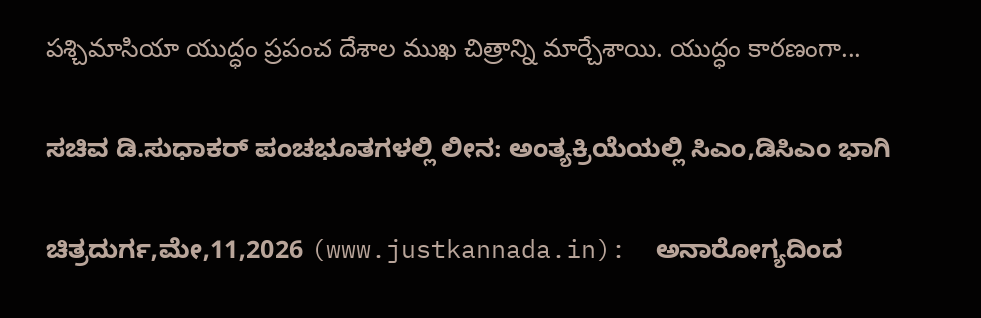పశ్చిమాసియా యుద్ధం ప్రపంచ దేశాల ముఖ చిత్రాన్ని మార్చేశాయి. యుద్ధం కారణంగా...

ಸಚಿವ ಡಿ.ಸುಧಾಕರ್ ಪಂಚಭೂತಗಳಲ್ಲಿ ಲೀನ: ಅಂತ್ಯಕ್ರಿಯೆಯಲ್ಲಿ ಸಿಎಂ,ಡಿಸಿಎಂ ಭಾಗಿ

ಚಿತ್ರದುರ್ಗ,ಮೇ,11,2026 (www.justkannada.in):  ಅನಾರೋಗ್ಯದಿಂದ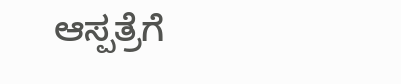ಆಸ್ಪತ್ರೆಗೆ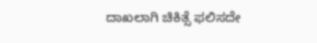ದಾಖಲಾಗಿ ಚಿಕಿತ್ಸೆ ಫಲಿಸದೇ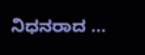ನಿಧನರಾದ ...